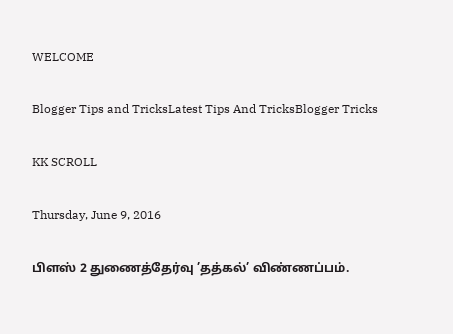WELCOME

Blogger Tips and TricksLatest Tips And TricksBlogger Tricks

KK SCROLL

Thursday, June 9, 2016

பிளஸ் 2 துணைத்தேர்வு ’தத்கல்’ விண்ணப்பம்.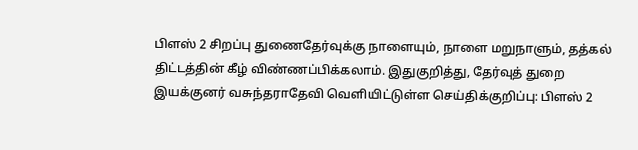பிளஸ் 2 சிறப்பு துணைதேர்வுக்கு நாளையும், நாளை மறுநாளும், தத்கல் திட்டத்தின் கீழ் விண்ணப்பிக்கலாம். இதுகுறித்து, தேர்வுத் துறை இயக்குனர் வசுந்தராதேவி வெளியிட்டுள்ள செய்திக்குறிப்பு: பிளஸ் 2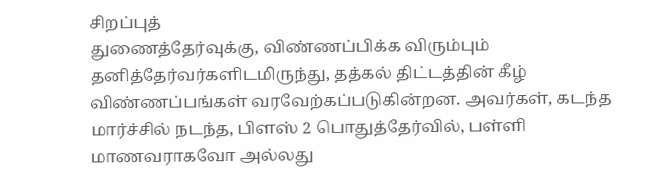சிறப்புத்
துணைத்தேர்வுக்கு, விண்ணப்பிக்க விரும்பும் தனித்தேர்வர்களிடமிருந்து, தத்கல் திட்டத்தின் கீழ் விண்ணப்பங்கள் வரவேற்கப்படுகின்றன. அவர்கள், கடந்த மார்ச்சில் நடந்த, பிளஸ் 2 பொதுத்தேர்வில், பள்ளி மாணவராகவோ அல்லது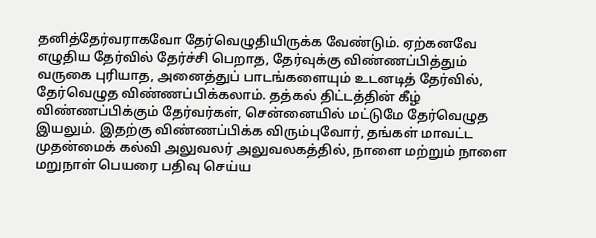தனித்தேர்வராகவோ தேர்வெழுதியிருக்க வேண்டும். ஏற்கனவே எழுதிய தேர்வில் தேர்ச்சி பெறாத, தேர்வுக்கு விண்ணப்பித்தும் வருகை புரியாத, அனைத்துப் பாடங்களையும் உடனடித் தேர்வில், தேர்வெழுத விண்ணப்பிக்கலாம். தத்கல் திட்டத்தின் கீழ் விண்ணப்பிக்கும் தேர்வர்கள், சென்னையில் மட்டுமே தேர்வெழுத இயலும். இதற்கு விண்ணப்பிக்க விரும்புவோர், தங்கள் மாவட்ட முதன்மைக் கல்வி அலுவலர் அலுவலகத்தில், நாளை மற்றும் நாளை மறுநாள் பெயரை பதிவு செய்ய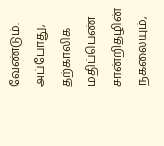வேண்டும். அப்போது, தற்காலிக மதிப்பெண் சான்றிதழின் நகலையும்,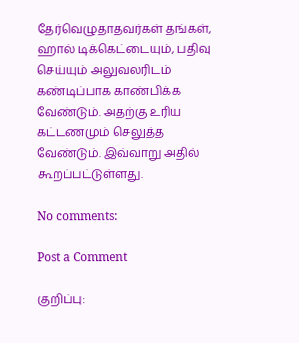தேர்வெழுதாதவர்கள் தங்கள், ஹால் டிக்கெட்டையும், பதிவு செய்யும் அலுவலரிடம் கண்டிப்பாக காண்பிக்க வேண்டும். அதற்கு உரிய கட்டணமும் செலுத்த வேண்டும். இவ்வாறு அதில் கூறப்பட்டுள்ளது.

No comments:

Post a Comment

குறிப்பு: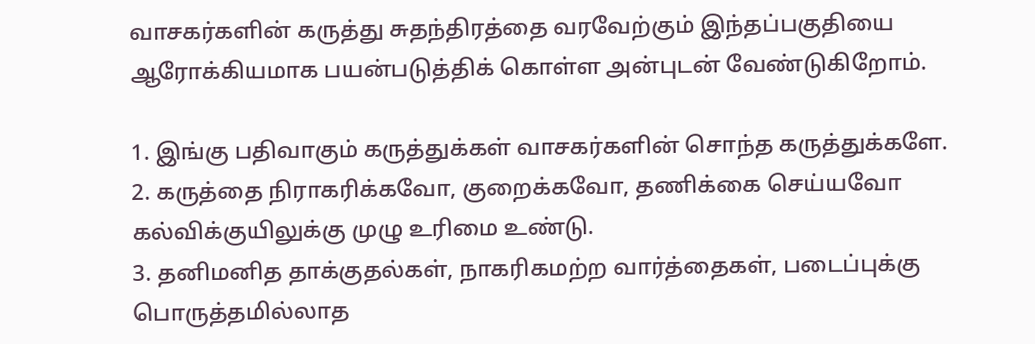வாசகர்களின் கருத்து சுதந்திரத்தை வரவேற்கும் இந்தப்பகுதியை ஆரோக்கியமாக பயன்படுத்திக் கொள்ள அன்புடன் வேண்டுகிறோம்.

1. இங்கு பதிவாகும் கருத்துக்கள் வாசகர்களின் சொந்த கருத்துக்களே.
2. கருத்தை நிராகரிக்கவோ, குறைக்கவோ, தணிக்கை செய்யவோ கல்விக்குயிலுக்கு முழு உரிமை உண்டு.
3. தனிமனித தாக்குதல்கள், நாகரிகமற்ற வார்த்தைகள், படைப்புக்கு பொருத்தமில்லாத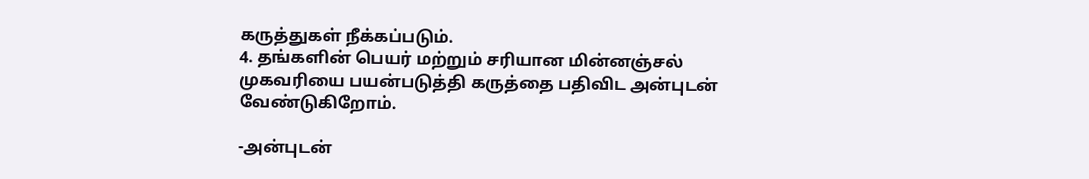கருத்துகள் நீக்கப்படும்.
4. தங்களின் பெயர் மற்றும் சரியான மின்னஞ்சல் முகவரியை பயன்படுத்தி கருத்தை பதிவிட அன்புடன் வேண்டுகிறோம்.

-அன்புடன்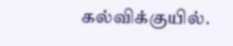கல்விக்குயில்.